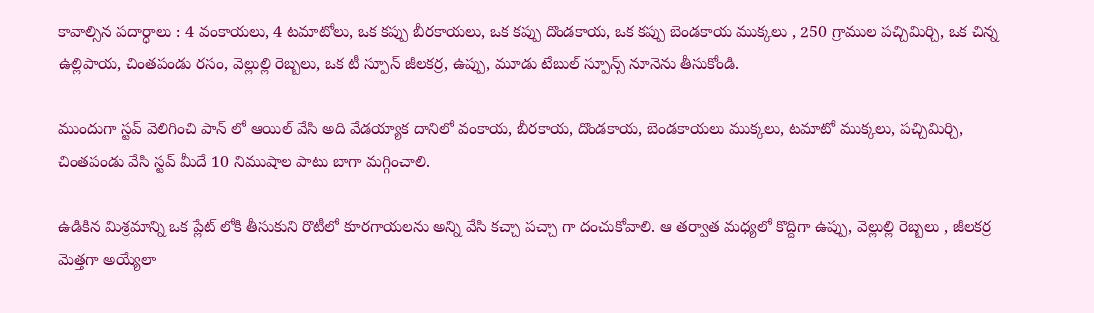కావాల్సిన పదార్ధాలు : 4 వంకాయలు, 4 టమాటోలు, ఒక కప్పు బీరకాయలు, ఒక కప్పు దొండకాయ, ఒక కప్పు బెండకాయ ముక్కలు , 250 గ్రాముల పచ్చిమిర్చి, ఒక చిన్న ఉల్లిపాయ, చింతపండు రసం, వెల్లుల్లి రెబ్బలు, ఒక టీ స్పూన్ జీలకర్ర, ఉప్పు, మూడు టేబుల్ స్పూన్స్ నూనెను తీసుకోండి.

ముందుగా స్టవ్ వెలిగించి పాన్ లో ఆయిల్ వేసి అది వేడయ్యాక దానిలో వంకాయ, బీరకాయ, దొండకాయ, బెండకాయలు ముక్కలు, టమాటో ముక్కలు, పచ్చిమిర్చి, చింతపండు వేసి స్టవ్ మీదే 10 నిముషాల పాటు బాగా మగ్గించాలి.

ఉడికిన మిశ్రమాన్ని ఒక ప్లేట్ లోకి తీసుకుని రొటీలో కూరగాయలను అన్ని వేసి కచ్చా పచ్చా గా దంచుకోవాలి. ఆ తర్వాత మధ్యలో కొద్దిగా ఉప్పు, వెల్లుల్లి రెబ్బలు , జీలకర్ర మెత్తగా అయ్యేలా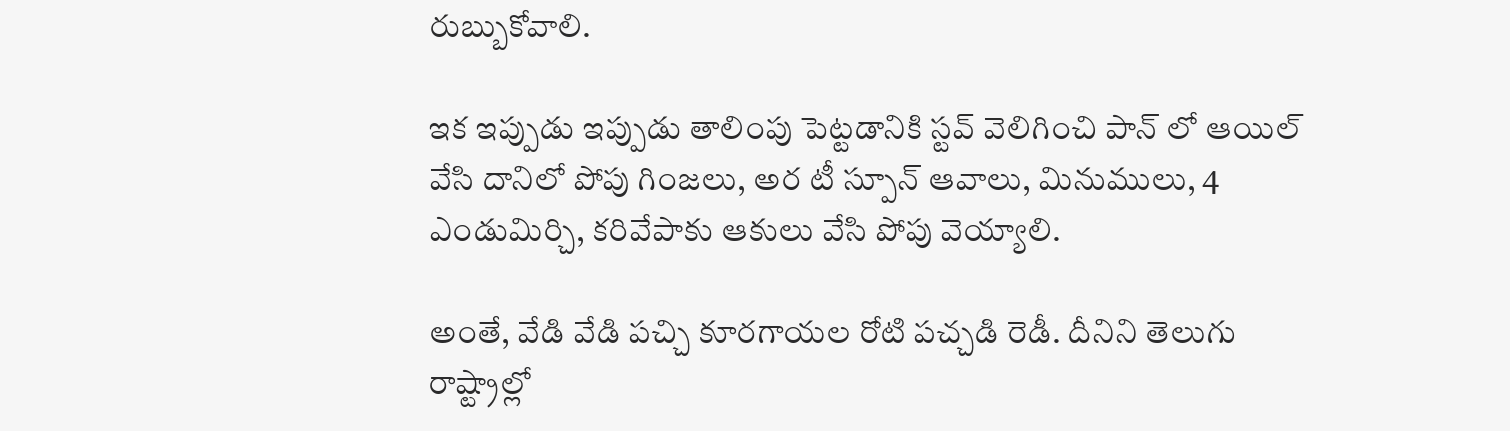రుబ్బుకోవాలి.

ఇక ఇప్పుడు ఇప్పుడు తాలింపు పెట్టడానికి స్టవ్ వెలిగించి పాన్ లో ఆయిల్ వేసి దానిలో పోపు గింజలు, అర టీ స్పూన్ ఆవాలు, మినుములు, 4 ఎండుమిర్చి, కరివేపాకు ఆకులు వేసి పోపు వెయ్యాలి.

అంతే, వేడి వేడి పచ్చి కూరగాయల రోటి పచ్చడి రెడీ. దీనిని తెలుగు రాష్ట్రాల్లో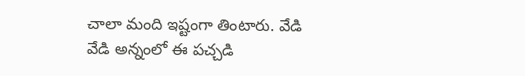చాలా మంది ఇష్టంగా తింటారు. వేడి వేడి అన్నంలో ఈ పచ్చడి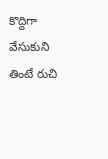కొద్దిగా వేసుకుని తింటే రుచి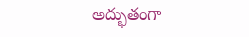అద్భుతంగా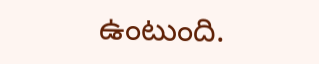ఉంటుంది.